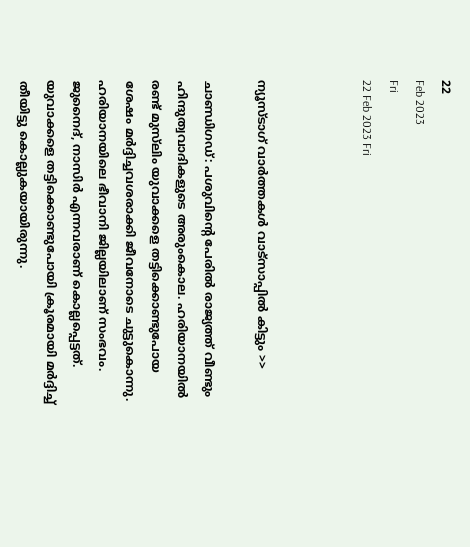22
Feb 2023
Fri
22 Feb 2023 Fri



ന്യൂസ്ടാഗ് വാര്‍ത്തകള്‍ വാട്‌സാപ്പില്‍ കിട്ടും >>

ചാണ്ഡിഗഡ്: പശുവിന്റെ പേരിൽ രാജ്യത്ത് വീണ്ടും ഹിന്ദുത്വവാദികളുടെ അരുംകൊല. ഹരിയാനയിൽ രണ്ട് മുസ്‌ലിം യുവാക്കളെ തട്ടിക്കൊണ്ടുപോയ ശേഷം മർദ്ദിച്ചവശരാക്കി ജീവനോടെ ചുട്ടുകൊന്നു. ഹരിയാനയിലെ ഭീവാനി ജില്ലയിലാണ് സംഭവം. ജുനൈദ്, നാസിർ എന്നവരാണ് കൊല്ലപ്പെട്ടത്. യുവാക്കളെ തട്ടിക്കൊണ്ടുപോയി ക്രൂരമായി മർദ്ദിച്ച് തീയിട്ടു കൊല്ലുകയായിരുന്നു.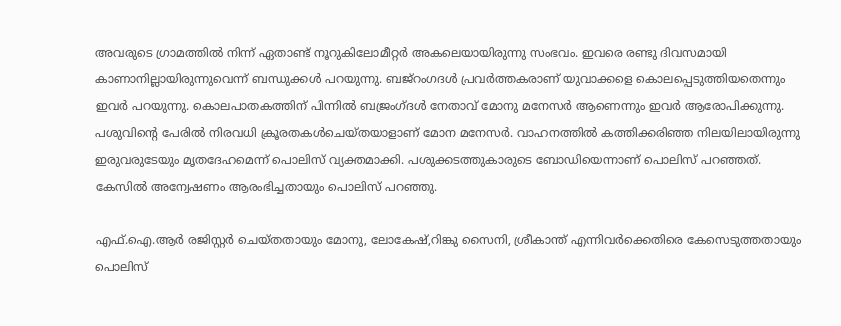അവരുടെ ഗ്രാമത്തിൽ നിന്ന് ഏതാണ്ട് നൂറുകിലോമീറ്റർ അകലെയായിരുന്നു സംഭവം. ഇവരെ രണ്ടു ദിവസമായി കാണാനില്ലായിരുന്നുവെന്ന് ബന്ധുക്കൾ പറയുന്നു. ബജ്‌റംഗദൾ പ്രവർത്തകരാണ് യുവാക്കളെ കൊലപ്പെടുത്തിയതെന്നും ഇവർ പറയുന്നു. കൊലപാതകത്തിന് പിന്നിൽ ബജ്രംഗ്ദൾ നേതാവ് മോനു മനേസർ ആണെന്നും ഇവർ ആരോപിക്കുന്നു. പശുവിന്റെ പേരിൽ നിരവധി ക്രൂരതകൾചെയ്തയാളാണ് മോന മനേസർ. വാഹനത്തിൽ കത്തിക്കരിഞ്ഞ നിലയിലായിരുന്നു ഇരുവരുടേയും മൃതദേഹമെന്ന് പൊലിസ് വ്യക്തമാക്കി. പശുക്കടത്തുകാരുടെ ബോഡിയെന്നാണ് പൊലിസ് പറഞ്ഞത്. കേസിൽ അന്വേഷണം ആരംഭിച്ചതായും പൊലിസ് പറഞ്ഞു.

എഫ്.ഐ.ആർ രജിസ്റ്റർ ചെയ്തതായും മോനു, ലോകേഷ്,റിങ്കു സൈനി, ശ്രീകാന്ത് എന്നിവർക്കെതിരെ കേസെടുത്തതായും പൊലിസ്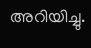അറിയിച്ചു.